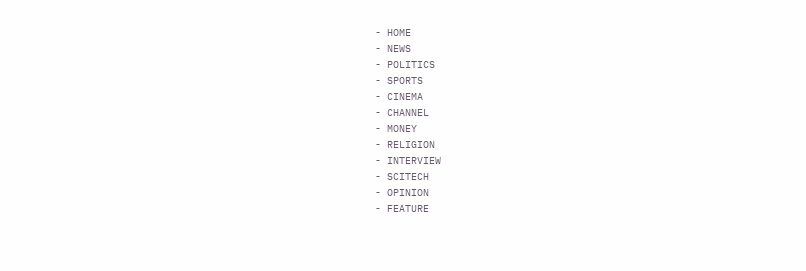- HOME
- NEWS
- POLITICS
- SPORTS
- CINEMA
- CHANNEL
- MONEY
- RELIGION
- INTERVIEW
- SCITECH
- OPINION
- FEATURE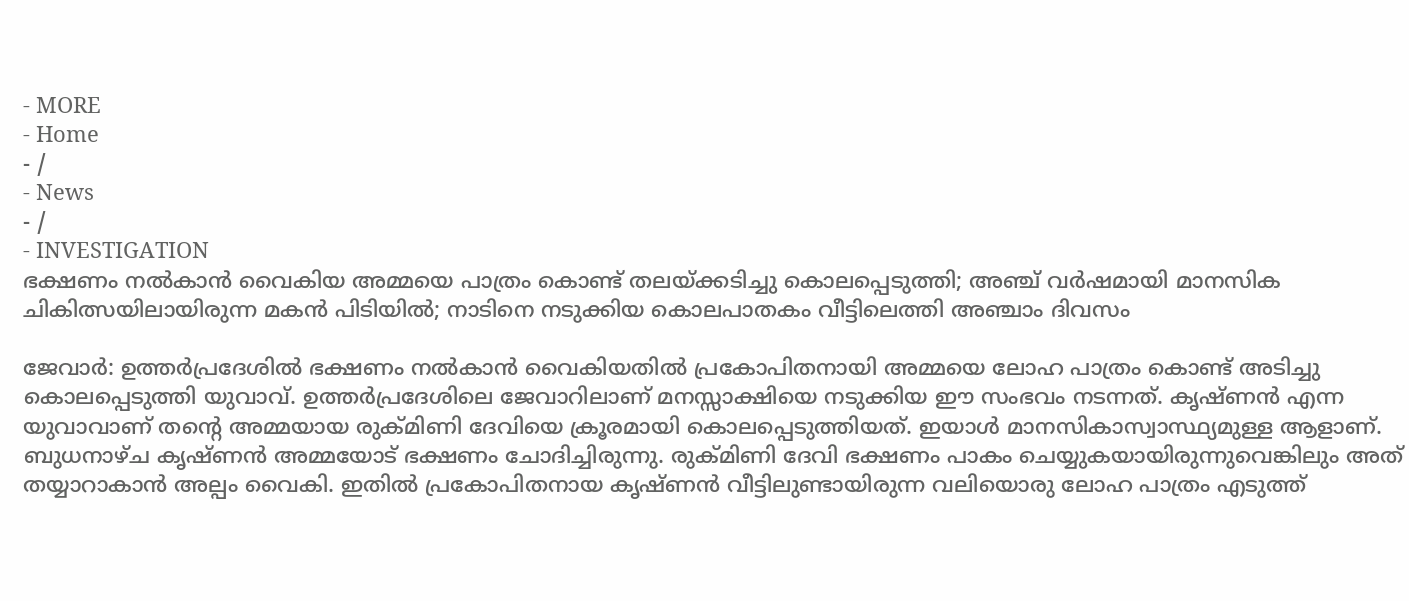- MORE
- Home
- /
- News
- /
- INVESTIGATION
ഭക്ഷണം നൽകാൻ വൈകിയ അമ്മയെ പാത്രം കൊണ്ട് തലയ്ക്കടിച്ചു കൊലപ്പെടുത്തി; അഞ്ച് വർഷമായി മാനസിക ചികിത്സയിലായിരുന്ന മകൻ പിടിയിൽ; നാടിനെ നടുക്കിയ കൊലപാതകം വീട്ടിലെത്തി അഞ്ചാം ദിവസം

ജേവാർ: ഉത്തർപ്രദേശിൽ ഭക്ഷണം നൽകാൻ വൈകിയതിൽ പ്രകോപിതനായി അമ്മയെ ലോഹ പാത്രം കൊണ്ട് അടിച്ചു കൊലപ്പെടുത്തി യുവാവ്. ഉത്തർപ്രദേശിലെ ജേവാറിലാണ് മനസ്സാക്ഷിയെ നടുക്കിയ ഈ സംഭവം നടന്നത്. കൃഷ്ണൻ എന്ന യുവാവാണ് തന്റെ അമ്മയായ രുക്മിണി ദേവിയെ ക്രൂരമായി കൊലപ്പെടുത്തിയത്. ഇയാൾ മാനസികാസ്വാസ്ഥ്യമുള്ള ആളാണ്.
ബുധനാഴ്ച കൃഷ്ണൻ അമ്മയോട് ഭക്ഷണം ചോദിച്ചിരുന്നു. രുക്മിണി ദേവി ഭക്ഷണം പാകം ചെയ്യുകയായിരുന്നുവെങ്കിലും അത് തയ്യാറാകാൻ അല്പം വൈകി. ഇതിൽ പ്രകോപിതനായ കൃഷ്ണൻ വീട്ടിലുണ്ടായിരുന്ന വലിയൊരു ലോഹ പാത്രം എടുത്ത്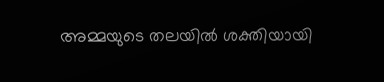അമ്മയുടെ തലയിൽ ശക്തിയായി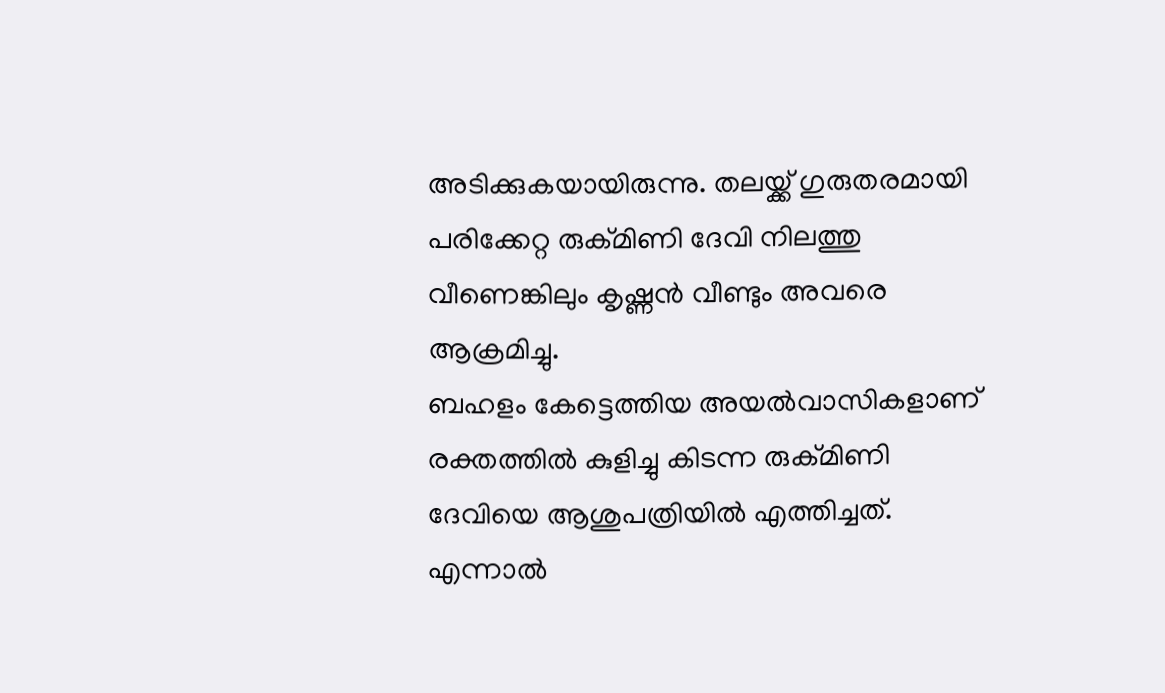അടിക്കുകയായിരുന്നു. തലയ്ക്ക് ഗുരുതരമായി പരിക്കേറ്റ രുക്മിണി ദേവി നിലത്തു വീണെങ്കിലും കൃഷ്ണൻ വീണ്ടും അവരെ ആക്രമിച്ചു.
ബഹളം കേട്ടെത്തിയ അയൽവാസികളാണ് രക്തത്തിൽ കുളിച്ചു കിടന്ന രുക്മിണി ദേവിയെ ആശുപത്രിയിൽ എത്തിച്ചത്. എന്നാൽ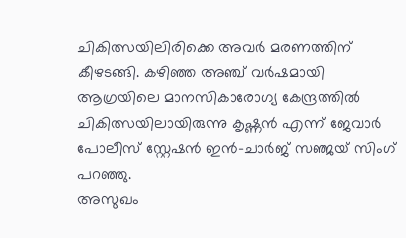ചികിത്സയിലിരിക്കെ അവർ മരണത്തിന് കീഴടങ്ങി. കഴിഞ്ഞ അഞ്ച് വർഷമായി ആഗ്രയിലെ മാനസികാരോഗ്യ കേന്ദ്രത്തിൽ ചികിത്സയിലായിരുന്നു കൃഷ്ണൻ എന്ന് ജേവാർ പോലീസ് സ്റ്റേഷൻ ഇൻ-ചാർജ് സഞ്ജയ് സിംഗ് പറഞ്ഞു.
അസുഖം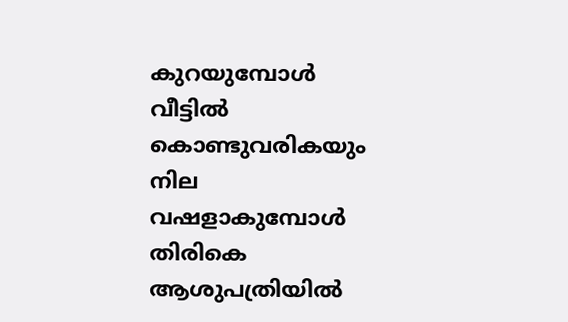കുറയുമ്പോൾ വീട്ടിൽ കൊണ്ടുവരികയും നില വഷളാകുമ്പോൾ തിരികെ ആശുപത്രിയിൽ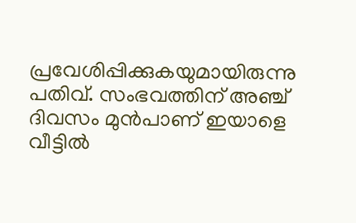പ്രവേശിപ്പിക്കുകയുമായിരുന്നു പതിവ്. സംഭവത്തിന് അഞ്ച് ദിവസം മുൻപാണ് ഇയാളെ വീട്ടിൽ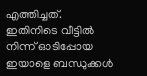എത്തിച്ചത്. ഇതിനിടെ വീട്ടിൽ നിന്ന് ഓടിപ്പോയ ഇയാളെ ബന്ധുക്കൾ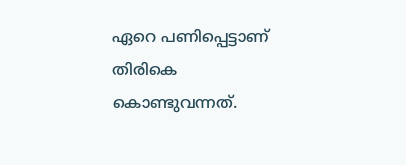ഏറെ പണിപ്പെട്ടാണ് തിരികെ കൊണ്ടുവന്നത്.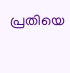പ്രതിയെ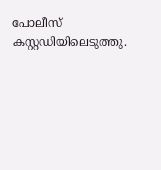പോലീസ് കസ്റ്റഡിയിലെടുത്തു.